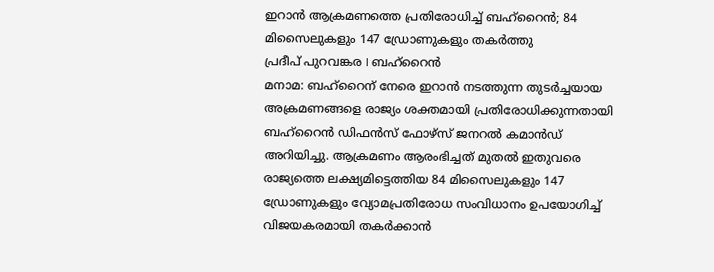ഇറാൻ ആക്രമണത്തെ പ്രതിരോധിച്ച് ബഹ്റൈൻ; 84 മിസൈലുകളും 147 ഡ്രോണുകളും തകർത്തു
പ്രദീപ് പുറവങ്കര I ബഹ്റൈൻ
മനാമ: ബഹ്റൈന് നേരെ ഇറാൻ നടത്തുന്ന തുടർച്ചയായ അക്രമണങ്ങളെ രാജ്യം ശക്തമായി പ്രതിരോധിക്കുന്നതായി ബഹ്റൈൻ ഡിഫൻസ് ഫോഴ്സ് ജനറൽ കമാൻഡ് അറിയിച്ചു. ആക്രമണം ആരംഭിച്ചത് മുതൽ ഇതുവരെ രാജ്യത്തെ ലക്ഷ്യമിട്ടെത്തിയ 84 മിസൈലുകളും 147 ഡ്രോണുകളും വ്യോമപ്രതിരോധ സംവിധാനം ഉപയോഗിച്ച് വിജയകരമായി തകർക്കാൻ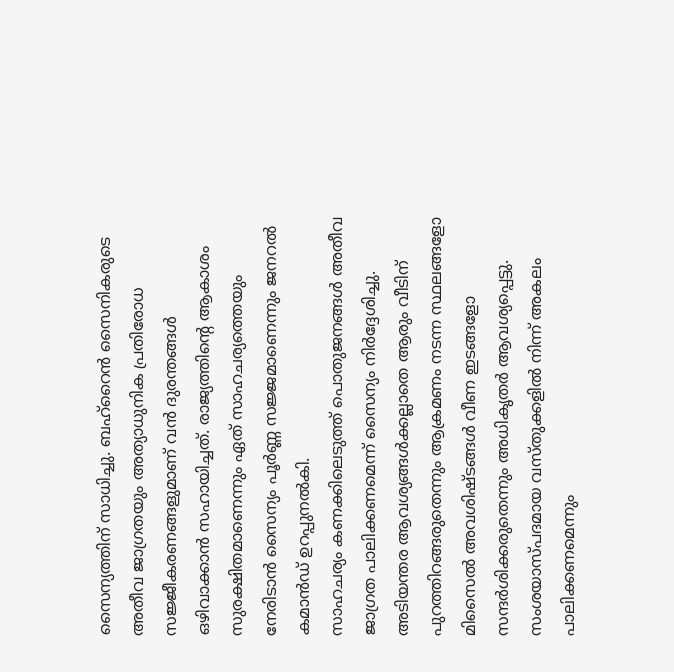സൈന്യത്തിന് സാധിച്ചു. ബഹ്റൈൻ സൈനികരുടെ അതീവ ജാഗ്രതയും അത്യാധുനിക പ്രതിരോധ സജ്ജീകരണങ്ങളുമാണ് വൻ ദുരന്തങ്ങൾ ഒഴിവാക്കാൻ സഹായിച്ചത്. രാജ്യത്തിന്റെ ആകാശം സുരക്ഷിതമാണെന്നും ഏത് സാഹചര്യത്തെയും നേരിടാൻ സൈന്യം പൂർണ്ണ സജ്ജമാണെന്നും ജനറൽ കമാൻഡ് ഉറപ്പുനൽകി.
സാഹചര്യം കണക്കിലെടുത്ത് പൊതുജനങ്ങൾ അതീവ ജാഗ്രത പാലിക്കണമെന്ന് സൈന്യം നിർദ്ദേശിച്ചു. അടിയന്തര ആവശ്യങ്ങൾക്കല്ലാതെ ആരും വീടിന് പുറത്തിറങ്ങരുതെന്നും ആക്രമണം നടന്ന സ്ഥലങ്ങളോ മിസൈൽ അവശിഷ്ടങ്ങൾ വീണ ഇടങ്ങളോ സന്ദർശിക്കരുതെന്നും അധികൃതർ ആവശ്യപ്പെട്ടു. സംശയാസ്പദമായ വസ്തുക്കളിൽ നിന്ന് അകലം പാലിക്കണമെന്നും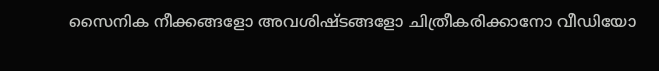സൈനിക നീക്കങ്ങളോ അവശിഷ്ടങ്ങളോ ചിത്രീകരിക്കാനോ വീഡിയോ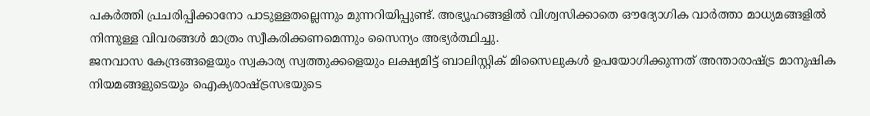പകർത്തി പ്രചരിപ്പിക്കാനോ പാടുള്ളതല്ലെന്നും മുന്നറിയിപ്പുണ്ട്. അഭ്യൂഹങ്ങളിൽ വിശ്വസിക്കാതെ ഔദ്യോഗിക വാർത്താ മാധ്യമങ്ങളിൽ നിന്നുള്ള വിവരങ്ങൾ മാത്രം സ്വീകരിക്കണമെന്നും സൈന്യം അഭ്യർത്ഥിച്ചു.
ജനവാസ കേന്ദ്രങ്ങളെയും സ്വകാര്യ സ്വത്തുക്കളെയും ലക്ഷ്യമിട്ട് ബാലിസ്റ്റിക് മിസൈലുകൾ ഉപയോഗിക്കുന്നത് അന്താരാഷ്ട്ര മാനുഷിക നിയമങ്ങളുടെയും ഐക്യരാഷ്ട്രസഭയുടെ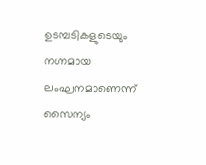ഉടമ്പടികളുടെയും നഗ്നമായ ലംഘനമാണെന്ന് സൈന്യം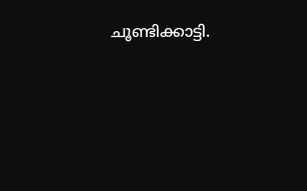ചൂണ്ടിക്കാട്ടി.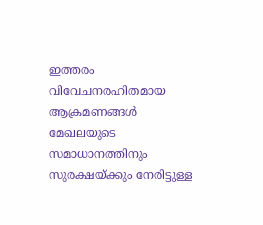ഇത്തരം വിവേചനരഹിതമായ ആക്രമണങ്ങൾ മേഖലയുടെ സമാധാനത്തിനും സുരക്ഷയ്ക്കും നേരിട്ടുള്ള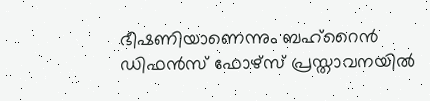ഭീഷണിയാണെന്നും ബഹ്റൈൻ ഡിഫൻസ് ഫോഴ്സ് പ്രസ്താവനയിൽ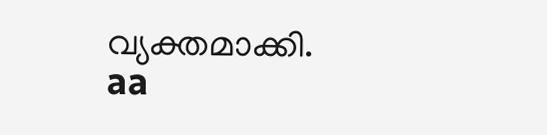വ്യക്തമാക്കി.
aa